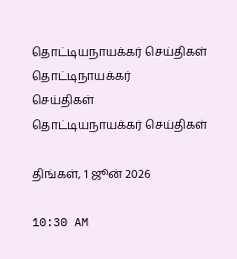தொட்டியநாயக்கர் செய்திகள்
தொட்டிநாயக்கர்
செய்திகள்
தொட்டியநாயக்கர் செய்திகள்

திங்கள், 1 ஜூன் 2026

10:30 AM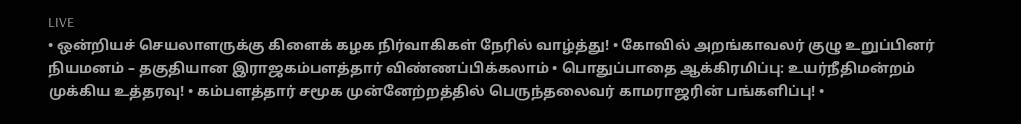LIVE
• ஒன்றியச் செயலாளருக்கு கிளைக் கழக நிர்வாகிகள் நேரில் வாழ்த்து! • கோவில் அறங்காவலர் குழு உறுப்பினர் நியமனம் – தகுதியான இராஜகம்பளத்தார் விண்ணப்பிக்கலாம் • பொதுப்பாதை ஆக்கிரமிப்பு: உயர்நீதிமன்றம் முக்கிய உத்தரவு! • கம்பளத்தார் சமூக முன்னேற்றத்தில் பெருந்தலைவர் காமராஜரின் பங்களிப்பு! •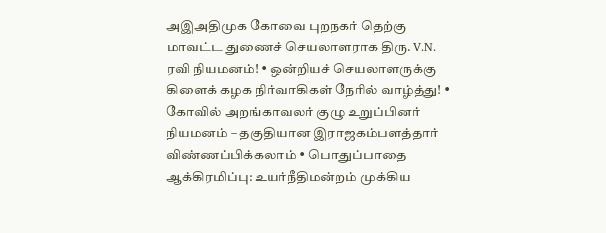அஇஅதிமுக கோவை புறநகர் தெற்கு மாவட்ட துணைச் செயலாளராக திரு. V.N. ரவி நியமனம்! • ஒன்றியச் செயலாளருக்கு கிளைக் கழக நிர்வாகிகள் நேரில் வாழ்த்து! • கோவில் அறங்காவலர் குழு உறுப்பினர் நியமனம் – தகுதியான இராஜகம்பளத்தார் விண்ணப்பிக்கலாம் • பொதுப்பாதை ஆக்கிரமிப்பு: உயர்நீதிமன்றம் முக்கிய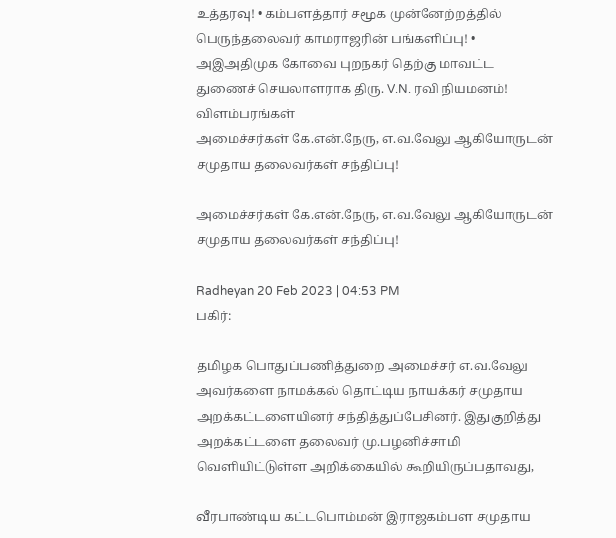உத்தரவு! • கம்பளத்தார் சமூக முன்னேற்றத்தில் பெருந்தலைவர் காமராஜரின் பங்களிப்பு! • அஇஅதிமுக கோவை புறநகர் தெற்கு மாவட்ட துணைச் செயலாளராக திரு. V.N. ரவி நியமனம்!
விளம்பரங்கள்
அமைச்சர்கள் கே.என்.நேரு, எ.வ.வேலு ஆகியோருடன் சமுதாய தலைவர்கள் சந்திப்பு!

அமைச்சர்கள் கே.என்.நேரு, எ.வ.வேலு ஆகியோருடன் சமுதாய தலைவர்கள் சந்திப்பு!

Radheyan 20 Feb 2023 | 04:53 PM
பகிர்:

தமிழக பொதுப்பணித்துறை அமைச்சர் எ.வ.வேலு அவர்களை நாமக்கல் தொட்டிய நாயக்கர் சமுதாய அறக்கட்டளையினர் சந்தித்துப்பேசினர். இதுகுறித்து அறக்கட்டளை தலைவர் மு.பழனிச்சாமி வெளியிட்டுள்ள அறிக்கையில் கூறியிருப்பதாவது,

வீரபாண்டிய கட்டபொம்மன் இராஜகம்பள சமுதாய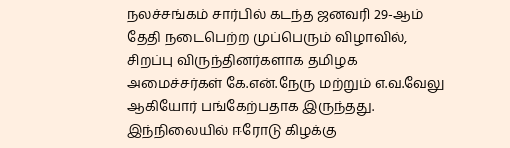நலச்சங்கம் சார்பில் கடந்த ஜனவரி 29-ஆம் தேதி நடைபெற்ற முப்பெரும் விழாவில், சிறப்பு விருந்தினர்களாக தமிழக அமைச்சர்கள் கே.என்.நேரு மற்றும் எ.வ.வேலு ஆகியோர் பங்கேற்பதாக இருந்தது. இந்நிலையில் ஈரோடு கிழக்கு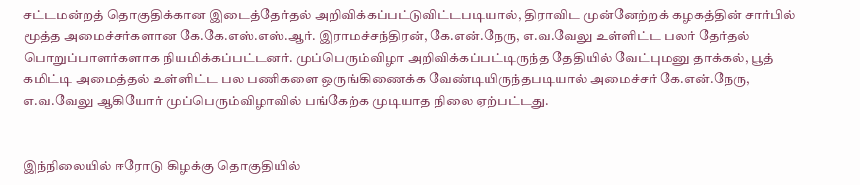சட்டமன்றத் தொகுதிக்கான இடைத்தேர்தல் அறிவிக்கப்பட்டுவிட்டபடியால், திராவிட முன்னேற்றக் கழகத்தின் சார்பில் மூத்த அமைச்சர்களான கே.கே.எஸ்.எஸ்.ஆர். இராமச்சந்திரன், கே.என்.நேரு, எ.வ.வேலு உள்ளிட்ட பலர் தேர்தல் பொறுப்பாளர்களாக நியமிக்கப்பட்டனர். முப்பெரும்விழா அறிவிக்கப்பட்டிருந்த தேதியில் வேட்புமனு தாக்கல், பூத் கமிட்டி அமைத்தல் உள்ளிட்ட பல பணிகளை ஒருங்கிணைக்க வேண்டியிருந்தபடியால் அமைச்சர் கே.என்.நேரு, எ.வ.வேலு ஆகியோர் முப்பெரும்விழாவில் பங்கேற்க முடியாத நிலை ஏற்பட்டது.


இந்நிலையில் ஈரோடு கிழக்கு தொகுதியில்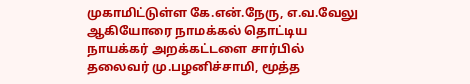முகாமிட்டுள்ள கே.என்.நேரு, எ.வ.வேலு ஆகியோரை நாமக்கல் தொட்டிய நாயக்கர் அறக்கட்டளை சார்பில் தலைவர் மு.பழனிச்சாமி, மூத்த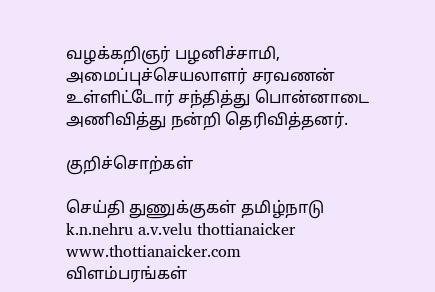வழக்கறிஞர் பழனிச்சாமி, அமைப்புச்செயலாளர் சரவணன் உள்ளிட்டோர் சந்தித்து பொன்னாடை அணிவித்து நன்றி தெரிவித்தனர்.

குறிச்சொற்கள்

செய்தி துணுக்குகள் தமிழ்நாடு k.n.nehru a.v.velu thottianaicker www.thottianaicker.com
விளம்பரங்கள்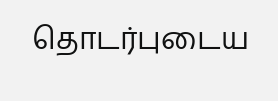தொடர்புடைய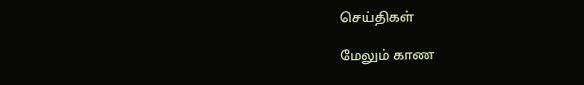செய்திகள்

மேலும் காண